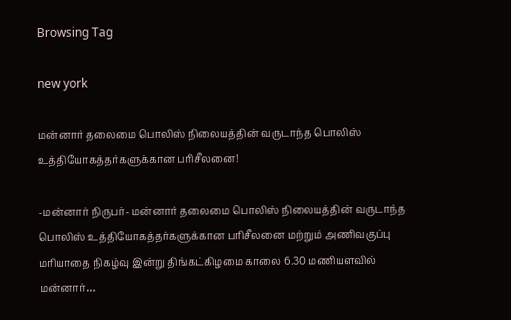Browsing Tag

new york

மன்னார் தலைமை பொலிஸ் நிலையத்தின் வருடாந்த பொலிஸ் உத்தியோகத்தர்களுக்கான பரிசீலனை!

-மன்னார் நிருபர்- மன்னார் தலைமை பொலிஸ் நிலையத்தின் வருடாந்த பொலிஸ் உத்தியோகத்தர்களுக்கான பரிசீலனை மற்றும் அணிவகுப்பு மரியாதை நிகழ்வு இன்று திங்கட்கிழமை காலை 6.30 மணியளவில் மன்னார்…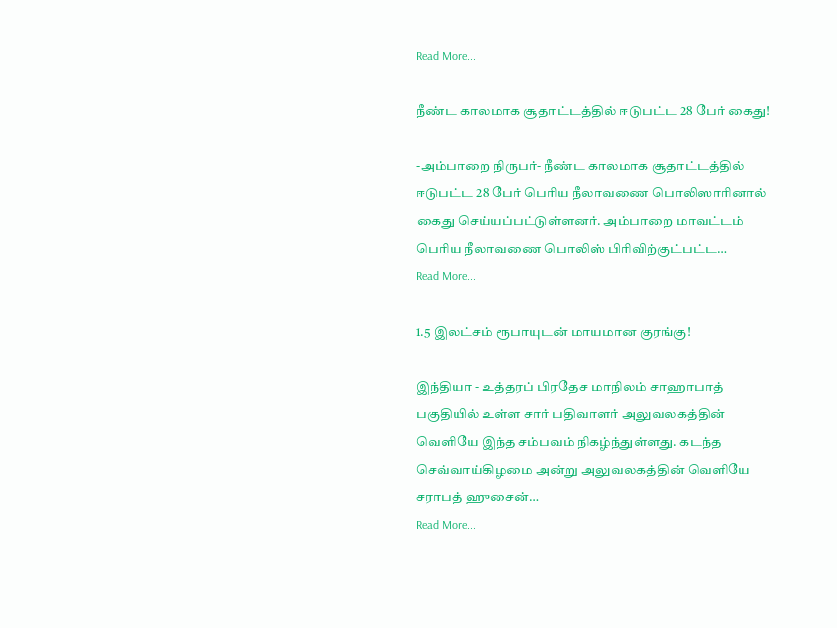Read More...

நீண்ட காலமாக சூதாட்டத்தில் ஈடுபட்ட 28 பேர் கைது!

-அம்பாறை நிருபர்- நீண்ட காலமாக சூதாட்டத்தில் ஈடுபட்ட 28 பேர் பெரிய நீலாவணை பொலிஸாரினால் கைது செய்யப்பட்டுள்ளனர். அம்பாறை மாவட்டம் பெரிய நீலாவணை பொலிஸ் பிரிவிற்குட்பட்ட…
Read More...

1.5 இலட்சம் ரூபாயுடன் மாயமான குரங்கு!

இந்தியா - உத்தரப் பிரதேச மாநிலம் சாஹாபாத் பகுதியில் உள்ள சார் பதிவாளர் அலுவலகத்தின் வெளியே இந்த சம்பவம் நிகழ்ந்துள்ளது. கடந்த செவ்வாய்கிழமை அன்று அலுவலகத்தின் வெளியே சராபத் ஹுசைன்…
Read More...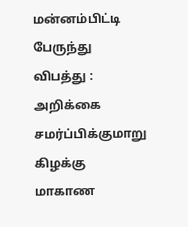மன்னம்பிட்டி பேருந்து விபத்து : அறிக்கை சமர்ப்பிக்குமாறு கிழக்கு மாகாண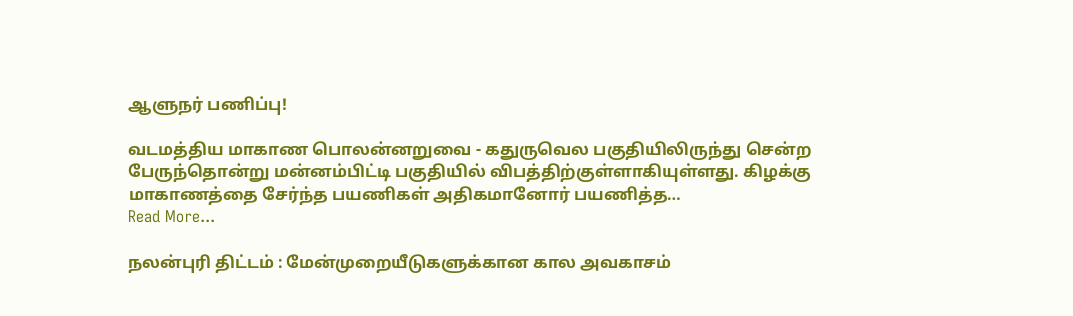ஆளுநர் பணிப்பு!

வடமத்திய மாகாண பொலன்னறுவை - கதுருவெல பகுதியிலிருந்து சென்ற பேருந்தொன்று மன்னம்பிட்டி பகுதியில் விபத்திற்குள்ளாகியுள்ளது. கிழக்கு மாகாணத்தை சேர்ந்த பயணிகள் அதிகமானோர் பயணித்த…
Read More...

நலன்புரி திட்டம் : மேன்முறையீடுகளுக்கான கால அவகாசம்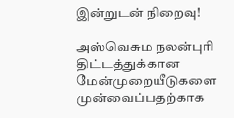இன்றுடன் நிறைவு!

அஸ்வெசும நலன்புரி திட்டத்துக்கான மேன்முறையீடுகளை முன்வைப்பதற்காக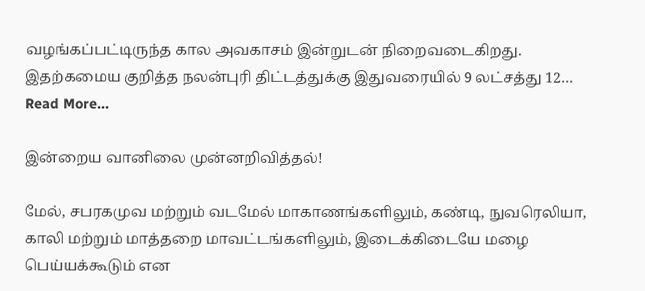வழங்கப்பட்டிருந்த கால அவகாசம் இன்றுடன் நிறைவடைகிறது. இதற்கமைய குறித்த நலன்புரி திட்டத்துக்கு இதுவரையில் 9 லட்சத்து 12…
Read More...

இன்றைய வானிலை முன்னறிவித்தல்!

மேல், சபரகமுவ மற்றும் வடமேல் மாகாணங்களிலும், கண்டி, நுவரெலியா, காலி மற்றும் மாத்தறை மாவட்டங்களிலும், இடைக்கிடையே மழை பெய்யக்கூடும் என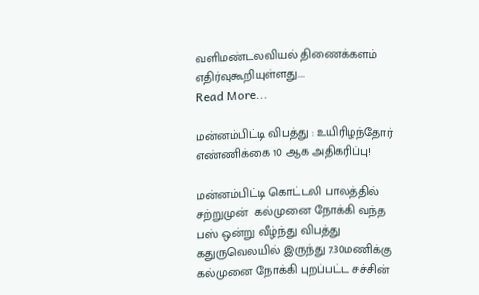வளிமண்டலவியல் திணைக்களம் எதிர்வுகூறியுள்ளது.…
Read More...

மன்னம்பிட்டி விபத்து : உயிரிழந்தோர் எண்ணிக்கை 10 ஆக அதிகரிப்பு!

மன்னம்பிட்டி கொட்டலி பாலத்தில் சற்றுமுன்  கல்முனை நோக்கி வந்த பஸ் ஒன்று வீழ்ந்து விபத்து கதுருவெலயில் இருந்து 7.30மணிக்கு கல்முனை நோக்கி புறப்பட்ட சச்சின்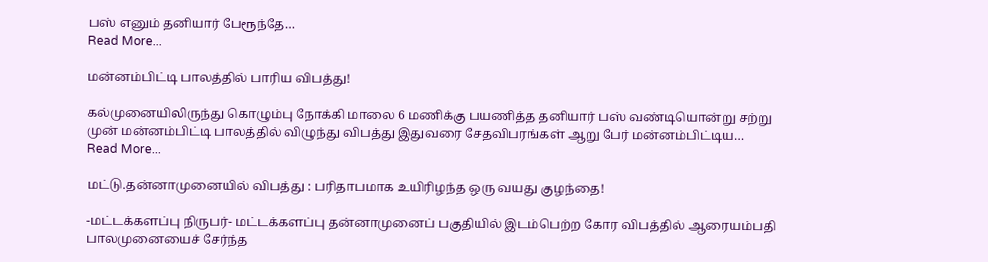பஸ் எனும் தனியார் பேரூந்தே…
Read More...

மன்னம்பிட்டி பாலத்தில் பாரிய விபத்து!

கல்முனையிலிருந்து கொழும்பு நோக்கி மாலை 6 மணிக்கு பயணித்த தனியார் பஸ் வண்டியொன்று சற்று முன் மன்னம்பிட்டி பாலத்தில் விழுந்து விபத்து இதுவரை சேதவிபரங்கள் ஆறு பேர் மன்னம்பிட்டிய…
Read More...

மட்டு.தன்னாமுனையில் விபத்து : பரிதாபமாக உயிரிழந்த ஒரு வயது குழந்தை!

-மட்டக்களப்பு நிருபர்- மட்டக்களப்பு தன்னாமுனைப் பகுதியில் இடம்பெற்ற கோர விபத்தில் ஆரையம்பதி பாலமுனையைச் சேர்ந்த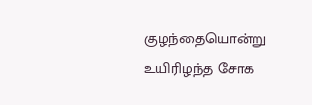குழந்தையொன்று உயிரிழந்த சோக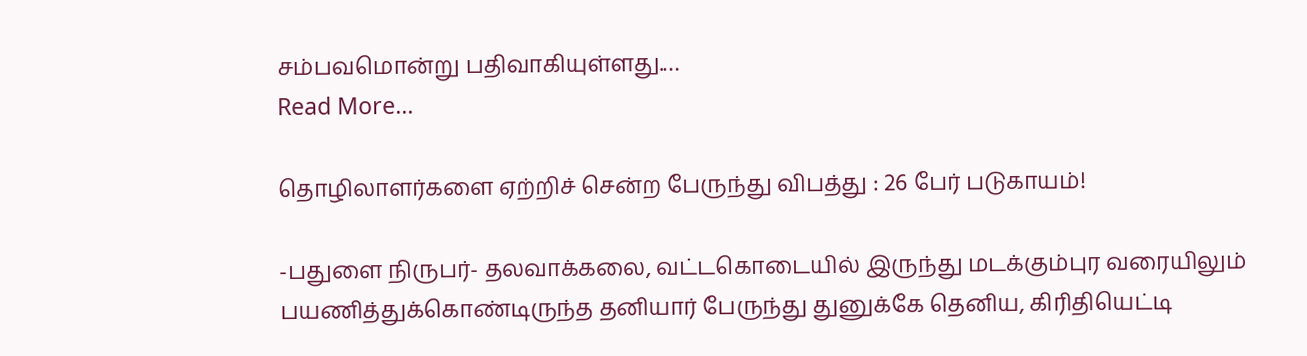சம்பவமொன்று பதிவாகியுள்ளது.…
Read More...

தொழிலாளர்களை ஏற்றிச் சென்ற பேருந்து விபத்து : 26 பேர் படுகாயம்!

-பதுளை நிருபர்- தலவாக்கலை, வட்டகொடையில் இருந்து மடக்கும்புர வரையிலும் பயணித்துக்கொண்டிருந்த தனியார் பேருந்து துனுக்கே தெனிய, கிரிதியெட்டி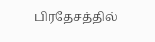பிரதேசத்தில்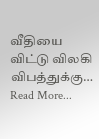வீதியை விட்டு விலகி விபத்துக்கு…
Read More...